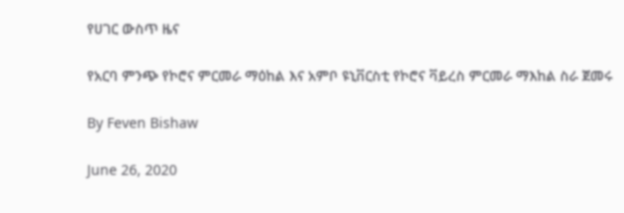የሀገር ውስጥ ዜና

የአርባ ምንጭ የኮሮና ምርመራ ማዕከል እና አምቦ ዩኒቨርስቲ የኮሮና ቫይረስ ምርመራ ማእከል ስራ ጀመሩ

By Feven Bishaw

June 26, 2020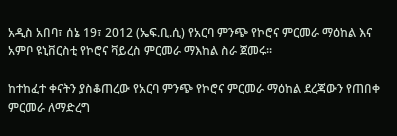አዲስ አበባ፣ ሰኔ 19፣ 2012 (ኤፍ.ቢ.ሲ) የአርባ ምንጭ የኮሮና ምርመራ ማዕከል እና አምቦ ዩኒቨርስቲ የኮሮና ቫይረስ ምርመራ ማእከል ስራ ጀመሩ፡፡

ከተከፈተ ቀናትን ያስቆጠረው የአርባ ምንጭ የኮሮና ምርመራ ማዕከል ደረጃውን የጠበቀ ምርመራ ለማድረግ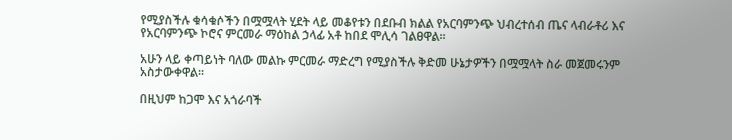የሚያስችሉ ቁሳቁሶችን በሟሟላት ሂደት ላይ መቆየቱን በደቡብ ክልል የአርባምንጭ ህብረተሰብ ጤና ላብራቶሪ እና የአርባምንጭ ኮሮና ምርመራ ማዕከል ኃላፊ አቶ ከበደ ሞሊሳ ገልፀዋል፡፡

አሁን ላይ ቀጣይነት ባለው መልኩ ምርመራ ማድረግ የሚያስችሉ ቅድመ ሁኔታዎችን በሟሟላት ስራ መጀመሩንም አስታውቀዋል፡፡

በዚህም ከጋሞ እና አጎራባች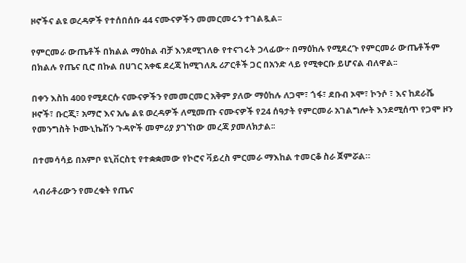ዞኖችና ልዩ ወረዳዎች የተሰበሰቡ 44 ናሙናዎችን መመርመሩን ተገልጿል፡፡

የምርመራ ውጤቶች በክልል ማዕከል ብቻ እንደሚገለፁ የተናገሩት ኃላፊው÷ በማዕከሉ የሚደረጉ የምርመራ ውጤቶችም በክልሉ የጤና ቢሮ በኩል በሀገር አቀፍ ደረጃ ከሚገለጹ ሪፖርቶች ጋር በአንድ ላይ የሚቀርቡ ይሆናል ብለዋል፡፡

በቀን እስከ 400 የሚደርሱ ናሙናዎችን የመመርመር አቅም ያለው ማዕከሉ ለጋሞ፣ ጎፋ፣ ደቡብ ኦሞ፣ ኮንሶ ፣ እና ከደራሼ ዞኖች፣ ቡርጂ፣ አማሮ እና አሌ ልዩ ወረዳዎች ለሚመጡ ናሙናዎች የ24 ሰዓታት የምርመራ አገልግሎት እንደሚሰጥ የጋሞ ዞን የመንግስት ኮሙኒኬሽን ጉዳዮች መምሪያ ያገኘነው መረጃ ያመለክታል፡፡

በተመሳሳይ በአምቦ ዩኒቨርስቲ የተቋቋመው የኮሮና ቫይረስ ምርመራ ማእከል ተመርቆ ስራ ጀምሯል።

ላብራቶሪውን የመረቁት የጤና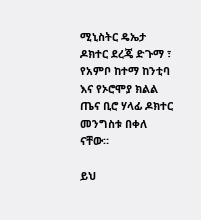ሚኒስትር ዴኤታ ዶክተር ደረጄ ድጉማ ፣ የአምቦ ከተማ ከንቲባ እና የኦሮሞያ ክልል ጤና ቢሮ ሃላፊ ዶክተር መንግስቱ በቀለ ናቸው።

ይህ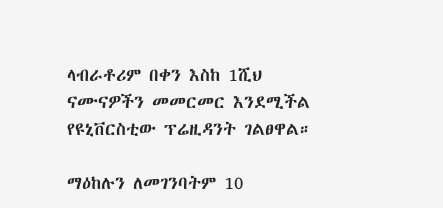ላብራቶሪም በቀን እስከ 1ሺህ ናሙናዎችን መመርመር እንደሚችል የዩኒቨርስቲው ፕሬዚዳንት ገልፀዋል።

ማዕከሉን ለመገንባትም 10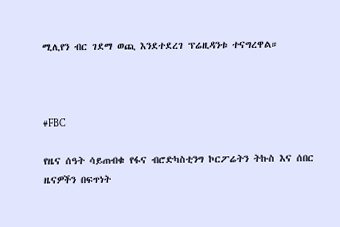ሚሊየን ብር ገደማ ወጪ እንደተደረገ ፕሬዚዳንቱ ተናግረዋል።



#FBC

የዜና ሰዓት ሳይጠብቁ የፋና ብሮድካስቲንግ ኮርፖሬትን ትኩስ እና ሰበር ዜናዎችን በፍጥነት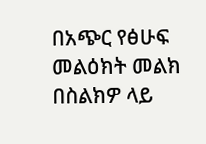በአጭር የፅሁፍ መልዕክት መልክ በስልክዎ ላይ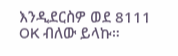እንዲደርስዎ ወደ 8111 OK ብለው ይላኩ።